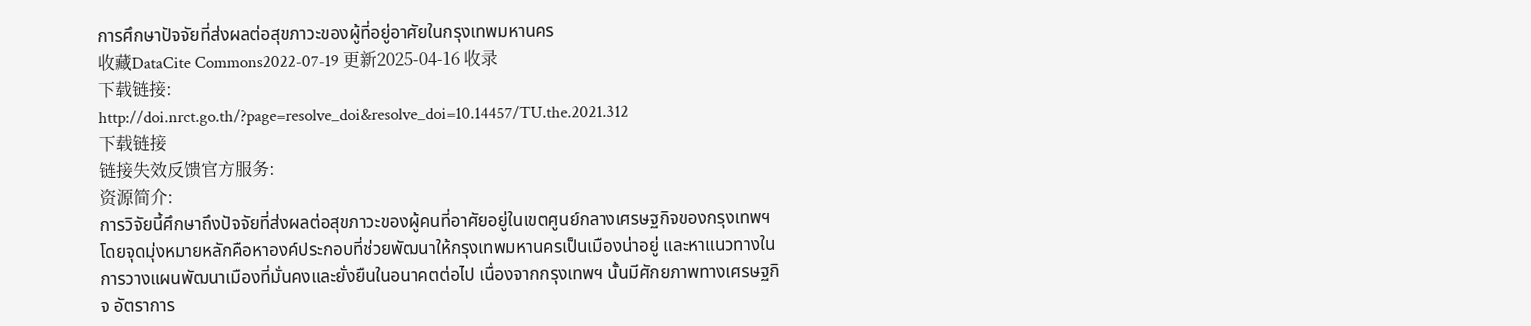การศึกษาปัจจัยที่ส่งผลต่อสุขภาวะของผู้ที่อยู่อาศัยในกรุงเทพมหานคร
收藏DataCite Commons2022-07-19 更新2025-04-16 收录
下载链接:
http://doi.nrct.go.th/?page=resolve_doi&resolve_doi=10.14457/TU.the.2021.312
下载链接
链接失效反馈官方服务:
资源简介:
การวิจัยนี้ศึกษาถึงปัจจัยที่ส่งผลต่อสุขภาวะของผู้คนที่อาศัยอยู่ในเขตศูนย์กลางเศรษฐกิจของกรุงเทพฯ โดยจุดมุ่งหมายหลักคือหาองค์ประกอบที่ช่วยพัฒนาให้กรุงเทพมหานครเป็นเมืองน่าอยู่ และหาแนวทางในการวางแผนพัฒนาเมืองที่มั่นคงและยั่งยืนในอนาคตต่อไป เนื่องจากกรุงเทพฯ นั้นมีศักยภาพทางเศรษฐกิจ อัตราการ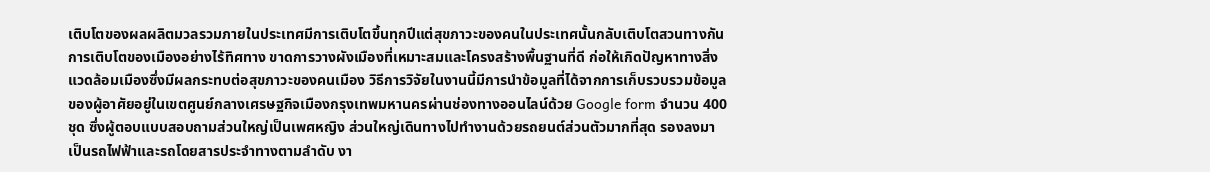เติบโตของผลผลิตมวลรวมภายในประเทศมีการเติบโตขึ้นทุกปีแต่สุขภาวะของคนในประเทศนั้นกลับเติบโตสวนทางกัน การเติบโตของเมืองอย่างไร้ทิศทาง ขาดการวางผังเมืองที่เหมาะสมและโครงสร้างพื้นฐานที่ดี ก่อให้เกิดปัญหาทางสิ่งแวดล้อมเมืองซึ่งมีผลกระทบต่อสุขภาวะของคนเมือง วิธีการวิจัยในงานนี้มีการนำข้อมูลที่ได้จากการเก็บรวบรวมข้อมูลของผู้อาศัยอยู่ในเขตศูนย์กลางเศรษฐกิจเมืองกรุงเทพมหานครผ่านช่องทางออนไลน์ด้วย Google form จำนวน 400 ชุด ซึ่งผู้ตอบแบบสอบถามส่วนใหญ่เป็นเพศหญิง ส่วนใหญ่เดินทางไปทำงานด้วยรถยนต์ส่วนตัวมากที่สุด รองลงมาเป็นรถไฟฟ้าและรถโดยสารประจำทางตามลำดับ งา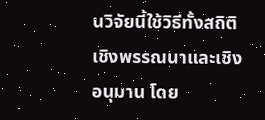นวิจัยนี้ใช้วิธีทั้งสถิติเชิงพรรณนาและเชิงอนุมาน โดย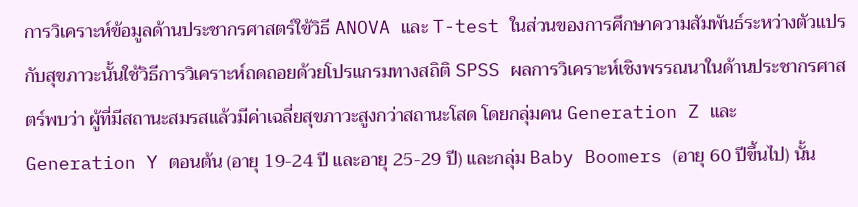การวิเคราะห์ข้อมูลด้านประชากรศาสตร์ใข้วิธี ANOVA และ T-test ในส่วนของการศึกษาความสัมพันธ์ระหว่างตัวแปรกับสุขภาวะนั้นใช้วิธีการวิเคราะห์ถดถอยด้วยโปรแกรมทางสถิติ SPSS ผลการวิเคราะห์เชิงพรรณนาในด้านประชากรศาสตร์พบว่า ผู้ที่มีสถานะสมรสแล้วมีค่าเฉลี่ยสุขภาวะสูงกว่าสถานะโสด โดยกลุ่มคน Generation Z และ Generation Y ตอนต้น (อายุ 19-24 ปี และอายุ 25-29 ปี) และกลุ่ม Baby Boomers (อายุ 60 ปีขึ้นไป) นั้น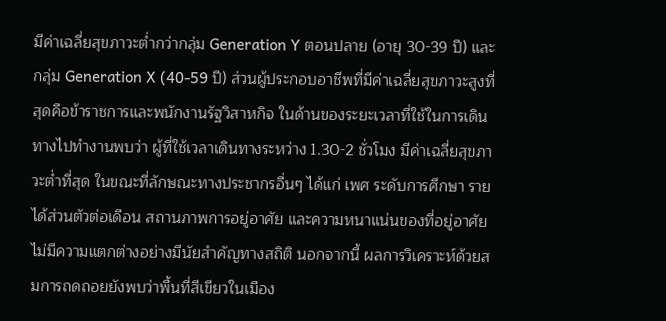มีค่าเฉลี่ยสุขภาวะต่ำกว่ากลุ่ม Generation Y ตอนปลาย (อายุ 30-39 ปี) และกลุ่ม Generation X (40-59 ปี) ส่วนผู้ประกอบอาชีพที่มีค่าเฉลี่ยสุขภาวะสูงที่สุดคือข้าราชการและพนักงานรัฐวิสาหกิจ ในด้านของระยะเวลาที่ใช้ในการเดินทางไปทำงานพบว่า ผู้ที่ใช้เวลาเดินทางระหว่าง 1.30-2 ชั่วโมง มีค่าเฉลี่ยสุขภาวะต่ำที่สุด ในขณะที่ลักษณะทางประชากรอื่นๆ ได้แก่ เพศ ระดับการศึกษา รายได้ส่วนตัวต่อเดือน สถานภาพการอยู่อาศัย และความหนาแน่นของที่อยู่อาศัย ไม่มีความแตกต่างอย่างมีนัยสำคัญทางสถิติ นอกจากนี้ ผลการวิเคราะห์ด้วยสมการถดถอยยังพบว่าพื้นที่สีเขียวในเมือง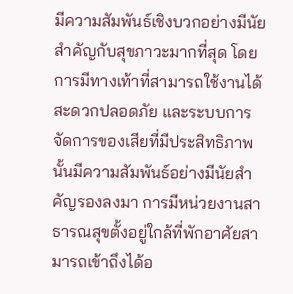มีความสัมพันธ์เชิงบวกอย่างมีนัยสำคัญกับสุขภาวะมากที่สุด โดยการมีทางเท้าที่สามารถใช้งานได้สะดวกปลอดภัย และระบบการจัดการของเสียที่มีประสิทธิภาพนั้นมีความสัมพันธ์อย่างมีนัยสำคัญรองลงมา การมีหน่วยงานสาธารณสุขตั้งอยู่ใกล้ที่พักอาศัยสามารถเข้าถึงได้อ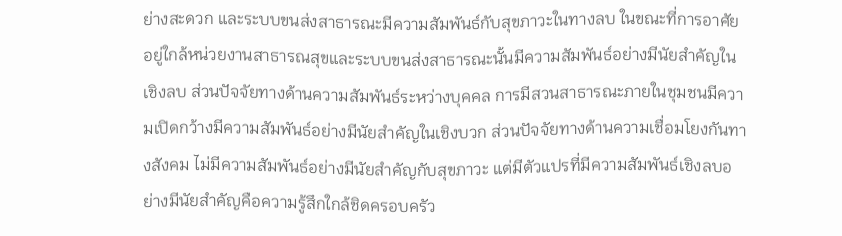ย่างสะดวก และระบบขนส่งสาธารณะมีความสัมพันธ์กับสุขภาวะในทางลบ ในขณะที่การอาศัยอยู่ใกล้หน่วยงานสาธารณสุขและระบบขนส่งสาธารณะนั้นมีความสัมพันธ์อย่างมีนัยสำคัญในเชิงลบ ส่วนปัจจัยทางด้านความสัมพันธ์ระหว่างบุคคล การมีสวนสาธารณะภายในชุมชนมีความเปิดกว้างมีความสัมพันธ์อย่างมีนัยสำคัญในเชิงบวก ส่วนปัจจัยทางด้านความเชื่อมโยงกันทางสังคม ไม่มีความสัมพันธ์อย่างมีนัยสำคัญกับสุขภาวะ แต่มีตัวแปรที่มีความสัมพันธ์เชิงลบอย่างมีนัยสำคัญคือความรู้สึกใกล้ชิดครอบครัว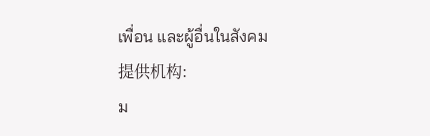เพื่อน และผู้อื่นในสังคม
提供机构:
ม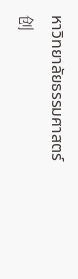หาวิทยาลัยธรรมศาสตร์
创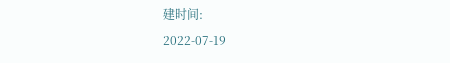建时间:
2022-07-19